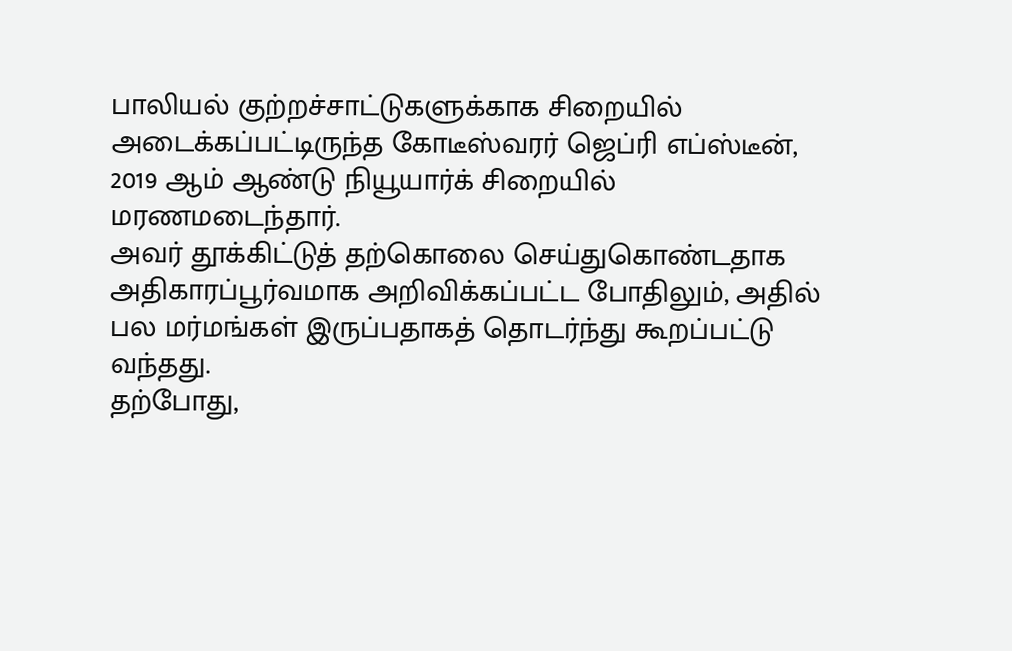பாலியல் குற்றச்சாட்டுகளுக்காக சிறையில் அடைக்கப்பட்டிருந்த கோடீஸ்வரர் ஜெப்ரி எப்ஸ்டீன், 2019 ஆம் ஆண்டு நியூயார்க் சிறையில் மரணமடைந்தார்.
அவர் தூக்கிட்டுத் தற்கொலை செய்துகொண்டதாக அதிகாரப்பூர்வமாக அறிவிக்கப்பட்ட போதிலும், அதில் பல மர்மங்கள் இருப்பதாகத் தொடர்ந்து கூறப்பட்டு வந்தது.
தற்போது,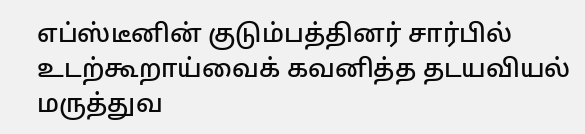எப்ஸ்டீனின் குடும்பத்தினர் சார்பில் உடற்கூறாய்வைக் கவனித்த தடயவியல் மருத்துவ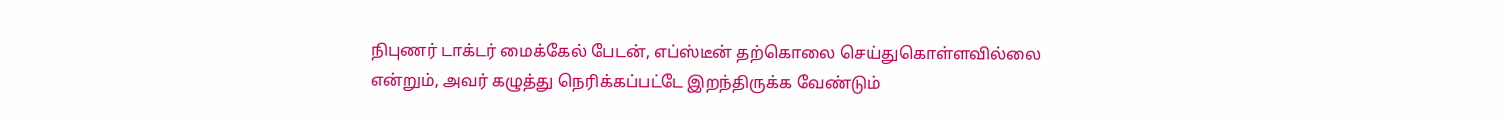நிபுணர் டாக்டர் மைக்கேல் பேடன், எப்ஸ்டீன் தற்கொலை செய்துகொள்ளவில்லை என்றும், அவர் கழுத்து நெரிக்கப்பட்டே இறந்திருக்க வேண்டும்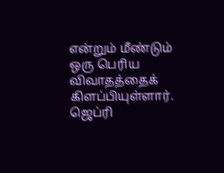என்றும் மீண்டும் ஒரு பெரிய விவாதத்தைக் கிளப்பியுள்ளார்.
ஜெப்ரி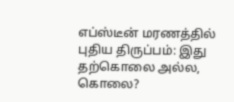எப்ஸ்டீன் மரணத்தில் புதிய திருப்பம்: இது தற்கொலை அல்ல, கொலை?